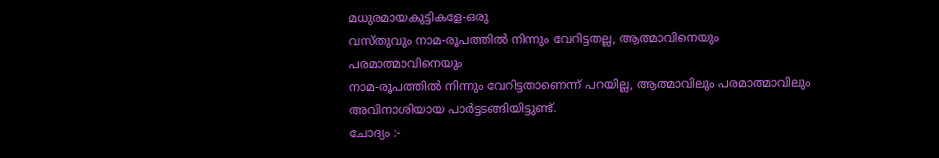മധുരമായകുട്ടികളേ-ഒരു
വസ്തുവും നാമ-രൂപത്തിൽ നിന്നും വേറിട്ടതല്ല, ആത്മാവിനെയും പരമാത്മാവിനെയും
നാമ-രൂപത്തിൽ നിന്നും വേറിട്ടതാണെന്ന് പറയില്ല, ആത്മാവിലും പരമാത്മാവിലും
അവിനാശിയായ പാർട്ടടങ്ങിയിട്ടുണ്ട്.
ചോദ്യം :-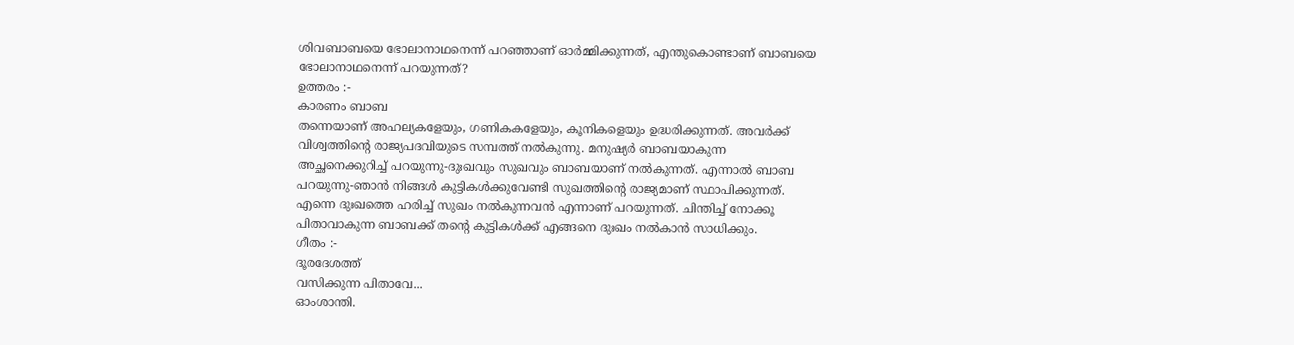ശിവബാബയെ ഭോലാനാഥനെന്ന് പറഞ്ഞാണ് ഓർമ്മിക്കുന്നത്, എന്തുകൊണ്ടാണ് ബാബയെ
ഭോലാനാഥനെന്ന് പറയുന്നത്?
ഉത്തരം :-
കാരണം ബാബ
തന്നെയാണ് അഹല്യകളേയും, ഗണികകളേയും, കൂനികളെയും ഉദ്ധരിക്കുന്നത്. അവർക്ക്
വിശ്വത്തിന്റെ രാജ്യപദവിയുടെ സമ്പത്ത് നൽകുന്നു. മനുഷ്യർ ബാബയാകുന്ന
അച്ഛനെക്കുറിച്ച് പറയുന്നു-ദുഃഖവും സുഖവും ബാബയാണ് നൽകുന്നത്. എന്നാൽ ബാബ
പറയുന്നു-ഞാൻ നിങ്ങൾ കുട്ടികൾക്കുവേണ്ടി സുഖത്തിന്റെ രാജ്യമാണ് സ്ഥാപിക്കുന്നത്.
എന്നെ ദുഃഖത്തെ ഹരിച്ച് സുഖം നൽകുന്നവൻ എന്നാണ് പറയുന്നത്. ചിന്തിച്ച് നോക്കൂ
പിതാവാകുന്ന ബാബക്ക് തന്റെ കുട്ടികൾക്ക് എങ്ങനെ ദുഃഖം നൽകാൻ സാധിക്കും.
ഗീതം :-
ദൂരദേശത്ത്
വസിക്കുന്ന പിതാവേ...
ഓംശാന്തി.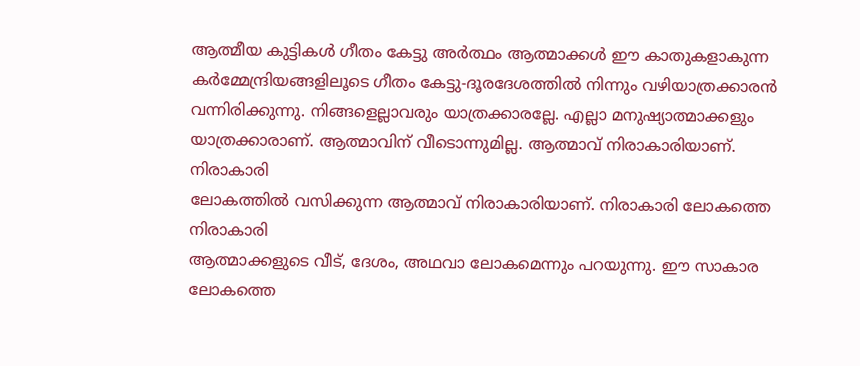ആത്മീയ കുട്ടികൾ ഗീതം കേട്ടു അർത്ഥം ആത്മാക്കൾ ഈ കാതുകളാകുന്ന
കർമ്മേന്ദ്രിയങ്ങളിലൂടെ ഗീതം കേട്ടു-ദൂരദേശത്തിൽ നിന്നും വഴിയാത്രക്കാരൻ
വന്നിരിക്കുന്നു. നിങ്ങളെല്ലാവരും യാത്രക്കാരല്ലേ. എല്ലാ മനുഷ്യാത്മാക്കളും
യാത്രക്കാരാണ്. ആത്മാവിന് വീടൊന്നുമില്ല. ആത്മാവ് നിരാകാരിയാണ്. നിരാകാരി
ലോകത്തിൽ വസിക്കുന്ന ആത്മാവ് നിരാകാരിയാണ്. നിരാകാരി ലോകത്തെ നിരാകാരി
ആത്മാക്കളുടെ വീട്, ദേശം, അഥവാ ലോകമെന്നും പറയുന്നു. ഈ സാകാര ലോകത്തെ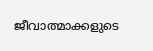ജീവാത്മാക്കളുടെ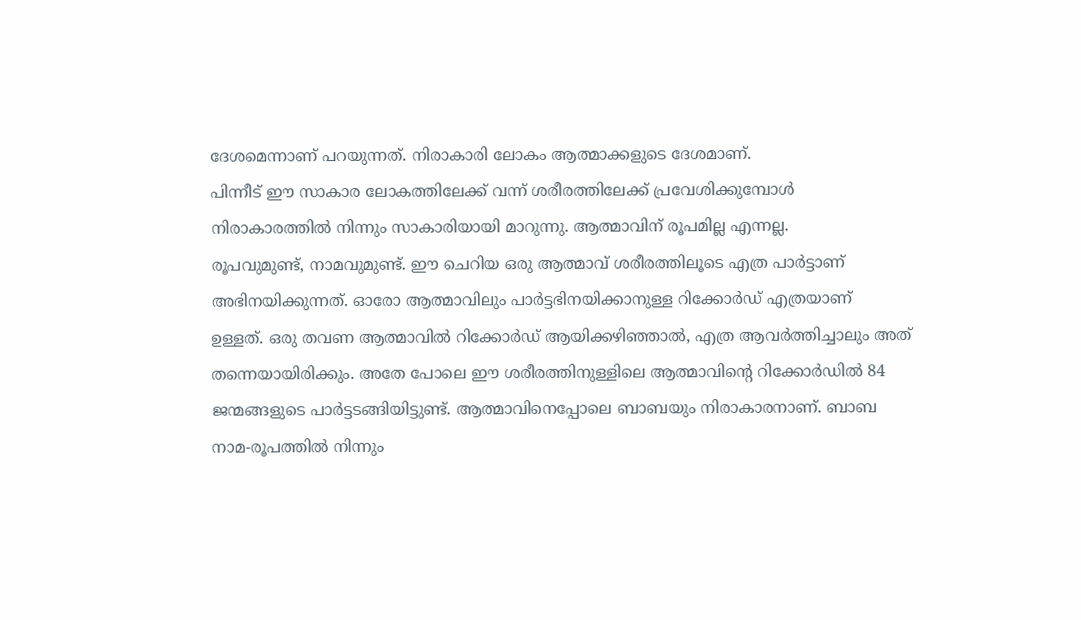ദേശമെന്നാണ് പറയുന്നത്. നിരാകാരി ലോകം ആത്മാക്കളുടെ ദേശമാണ്.
പിന്നീട് ഈ സാകാര ലോകത്തിലേക്ക് വന്ന് ശരീരത്തിലേക്ക് പ്രവേശിക്കുമ്പോൾ
നിരാകാരത്തിൽ നിന്നും സാകാരിയായി മാറുന്നു. ആത്മാവിന് രൂപമില്ല എന്നല്ല.
രൂപവുമുണ്ട്, നാമവുമുണ്ട്. ഈ ചെറിയ ഒരു ആത്മാവ് ശരീരത്തിലൂടെ എത്ര പാർട്ടാണ്
അഭിനയിക്കുന്നത്. ഓരോ ആത്മാവിലും പാർട്ടഭിനയിക്കാനുള്ള റിക്കോർഡ് എത്രയാണ്
ഉള്ളത്. ഒരു തവണ ആത്മാവിൽ റിക്കോർഡ് ആയിക്കഴിഞ്ഞാൽ, എത്ര ആവർത്തിച്ചാലും അത്
തന്നെയായിരിക്കും. അതേ പോലെ ഈ ശരീരത്തിനുള്ളിലെ ആത്മാവിന്റെ റിക്കോർഡിൽ 84
ജന്മങ്ങളുടെ പാർട്ടടങ്ങിയിട്ടുണ്ട്. ആത്മാവിനെപ്പോലെ ബാബയും നിരാകാരനാണ്. ബാബ
നാമ-രൂപത്തിൽ നിന്നും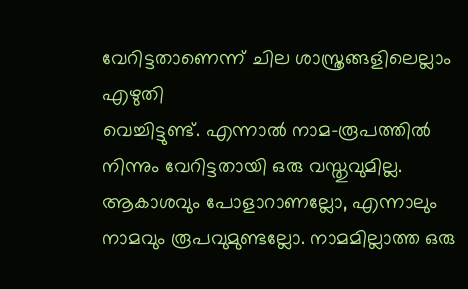വേറിട്ടതാണെന്ന് ചില ശാസ്ത്രങ്ങളിലെല്ലാം എഴുതി
വെച്ചിട്ടുണ്ട്. എന്നാൽ നാമ-രൂപത്തിൽ നിന്നും വേറിട്ടതായി ഒരു വസ്തുവുമില്ല.
ആകാശവും പോളാറാണല്ലോ, എന്നാലും നാമവും രൂപവുമുണ്ടല്ലോ. നാമമില്ലാത്ത ഒരു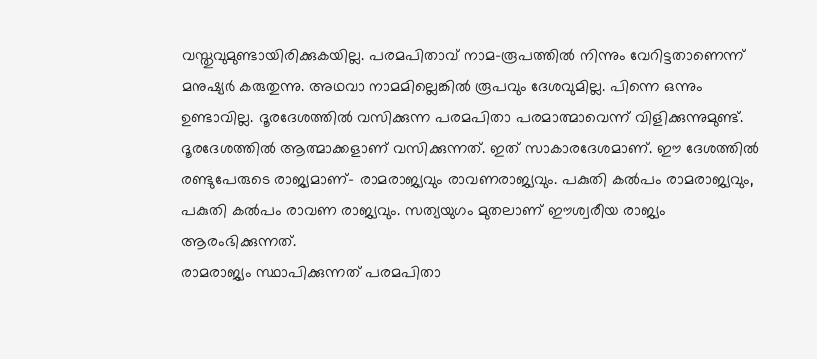വസ്തുവുമുണ്ടായിരിക്കുകയില്ല. പരമപിതാവ് നാമ-രൂപത്തിൽ നിന്നും വേറിട്ടതാണെന്ന്
മനുഷ്യർ കരുതുന്നു. അഥവാ നാമമില്ലെങ്കിൽ രൂപവും ദേശവുമില്ല. പിന്നെ ഒന്നും
ഉണ്ടാവില്ല. ദൂരദേശത്തിൽ വസിക്കുന്ന പരമപിതാ പരമാത്മാവെന്ന് വിളിക്കുന്നുമുണ്ട്.
ദൂരദേശത്തിൽ ആത്മാക്കളാണ് വസിക്കുന്നത്. ഇത് സാകാരദേശമാണ്. ഈ ദേശത്തിൽ
രണ്ടുപേരുടെ രാജ്യമാണ്- രാമരാജ്യവും രാവണരാജ്യവും. പകുതി കൽപം രാമരാജ്യവും,
പകുതി കൽപം രാവണ രാജ്യവും. സത്യയുഗം മുതലാണ് ഈശ്വരീയ രാജ്യം ആരംഭിക്കുന്നത്.
രാമരാജ്യം സ്ഥാപിക്കുന്നത് പരമപിതാ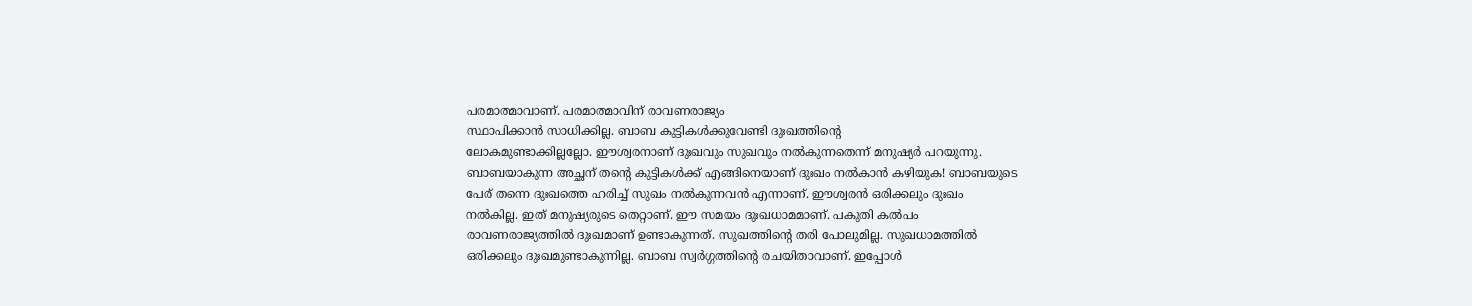പരമാത്മാവാണ്. പരമാത്മാവിന് രാവണരാജ്യം
സ്ഥാപിക്കാൻ സാധിക്കില്ല. ബാബ കുട്ടികൾക്കുവേണ്ടി ദുഃഖത്തിന്റെ
ലോകമുണ്ടാക്കില്ലല്ലോ. ഈശ്വരനാണ് ദുഃഖവും സുഖവും നൽകുന്നതെന്ന് മനുഷ്യർ പറയുന്നു.
ബാബയാകുന്ന അച്ഛന് തന്റെ കുട്ടികൾക്ക് എങ്ങിനെയാണ് ദുഃഖം നൽകാൻ കഴിയുക! ബാബയുടെ
പേര് തന്നെ ദുഃഖത്തെ ഹരിച്ച് സുഖം നൽകുന്നവൻ എന്നാണ്. ഈശ്വരൻ ഒരിക്കലും ദുഃഖം
നൽകില്ല. ഇത് മനുഷ്യരുടെ തെറ്റാണ്. ഈ സമയം ദുഃഖധാമമാണ്. പകുതി കൽപം
രാവണരാജ്യത്തിൽ ദുഃഖമാണ് ഉണ്ടാകുന്നത്. സുഖത്തിന്റെ തരി പോലുമില്ല. സുഖധാമത്തിൽ
ഒരിക്കലും ദുഃഖമുണ്ടാകുന്നില്ല. ബാബ സ്വർഗ്ഗത്തിന്റെ രചയിതാവാണ്. ഇപ്പോൾ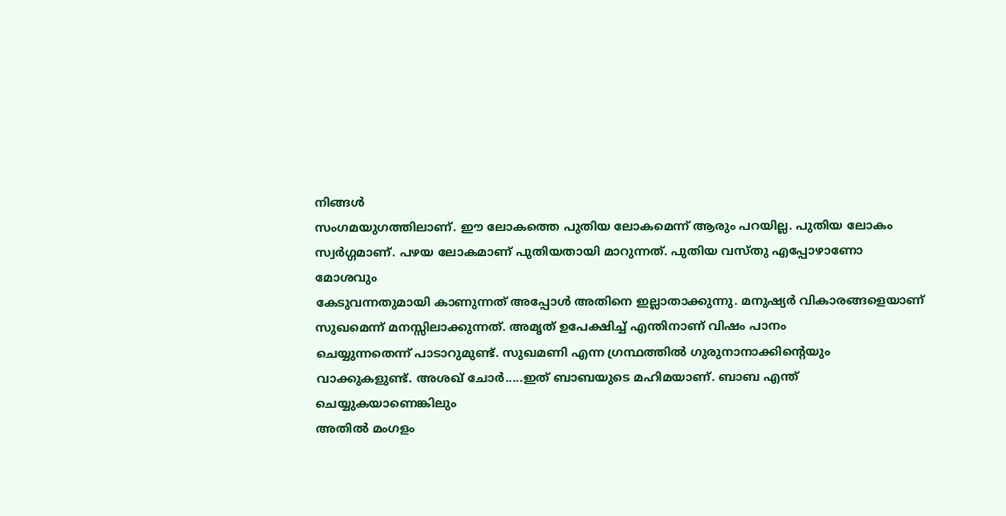നിങ്ങൾ
സംഗമയുഗത്തിലാണ്. ഈ ലോകത്തെ പുതിയ ലോകമെന്ന് ആരും പറയില്ല. പുതിയ ലോകം
സ്വർഗ്ഗമാണ്. പഴയ ലോകമാണ് പുതിയതായി മാറുന്നത്. പുതിയ വസ്തു എപ്പോഴാണോ മോശവും
കേടുവന്നതുമായി കാണുന്നത് അപ്പോൾ അതിനെ ഇല്ലാതാക്കുന്നു. മനുഷ്യർ വികാരങ്ങളെയാണ്
സുഖമെന്ന് മനസ്സിലാക്കുന്നത്. അമൃത് ഉപേക്ഷിച്ച് എന്തിനാണ് വിഷം പാനം
ചെയ്യുന്നതെന്ന് പാടാറുമുണ്ട്. സുഖമണി എന്ന ഗ്രന്ഥത്തിൽ ഗുരുനാനാക്കിന്റെയും
വാക്കുകളുണ്ട്. അശഖ് ചോർ.....ഇത് ബാബയുടെ മഹിമയാണ്. ബാബ എന്ത് ചെയ്യുകയാണെങ്കിലും
അതിൽ മംഗളം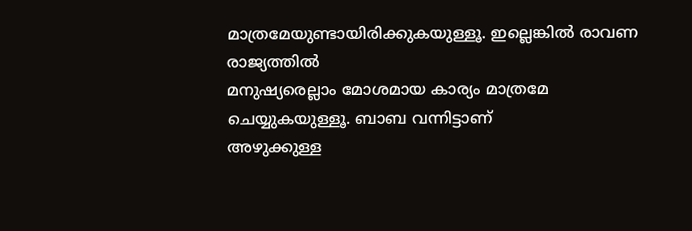മാത്രമേയുണ്ടായിരിക്കുകയുള്ളൂ. ഇല്ലെങ്കിൽ രാവണ രാജ്യത്തിൽ
മനുഷ്യരെല്ലാം മോശമായ കാര്യം മാത്രമേ ചെയ്യുകയുള്ളൂ. ബാബ വന്നിട്ടാണ്
അഴുക്കുള്ള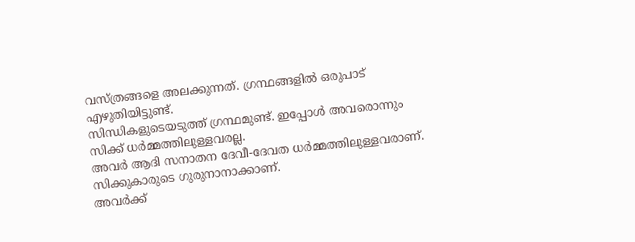വസ്ത്രങ്ങളെ അലക്കുന്നത്. ഗ്രന്ഥങ്ങളിൽ ഒരുപാട് എഴുതിയിട്ടുണ്ട്.
സിന്ധികളുടെയടുത്ത് ഗ്രന്ഥമുണ്ട്. ഇപ്പോൾ അവരൊന്നും സിക്ക് ധർമ്മത്തിലുള്ളവരല്ല.
അവർ ആദി സനാതന ദേവീ-ദേവത ധർമ്മത്തിലുള്ളവരാണ്. സിക്കുകാരുടെ ഗുരുനാനാക്കാണ്.
അവർക്ക്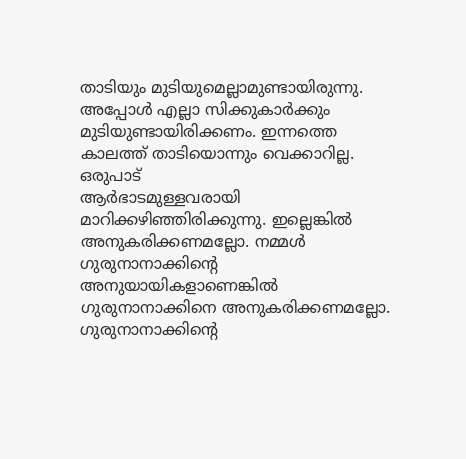താടിയും മുടിയുമെല്ലാമുണ്ടായിരുന്നു. അപ്പോൾ എല്ലാ സിക്കുകാർക്കും
മുടിയുണ്ടായിരിക്കണം. ഇന്നത്തെ കാലത്ത് താടിയൊന്നും വെക്കാറില്ല. ഒരുപാട്
ആർഭാടമുള്ളവരായി മാറിക്കഴിഞ്ഞിരിക്കുന്നു. ഇല്ലെങ്കിൽ അനുകരിക്കണമല്ലോ. നമ്മൾ
ഗുരുനാനാക്കിന്റെ അനുയായികളാണെങ്കിൽ ഗുരുനാനാക്കിനെ അനുകരിക്കണമല്ലോ.
ഗുരുനാനാക്കിന്റെ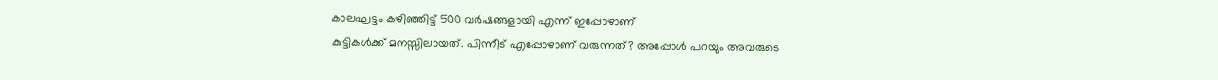കാലഘട്ടം കഴിഞ്ഞിട്ട് 500 വർഷങ്ങളായി എന്ന് ഇപ്പോഴാണ്
കുട്ടികൾക്ക് മനസ്സിലായത്. പിന്നീട് എപ്പോഴാണ് വരുന്നത്? അപ്പോൾ പറയും അവരുടെ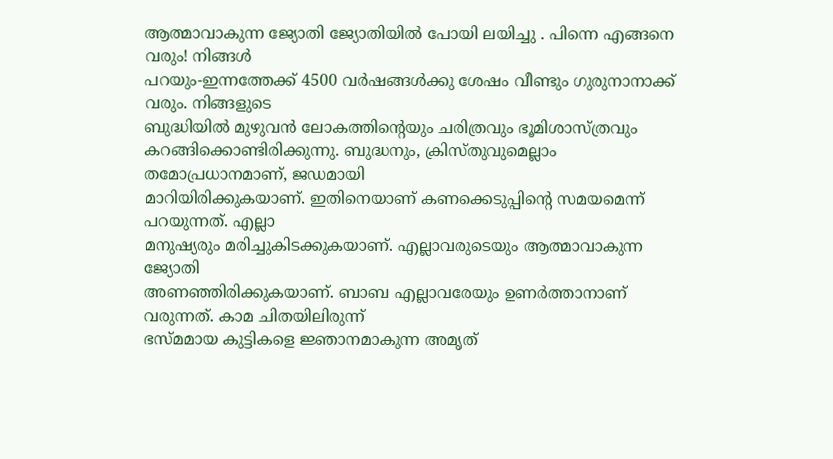ആത്മാവാകുന്ന ജ്യോതി ജ്യോതിയിൽ പോയി ലയിച്ചു . പിന്നെ എങ്ങനെ വരും! നിങ്ങൾ
പറയും-ഇന്നത്തേക്ക് 4500 വർഷങ്ങൾക്കു ശേഷം വീണ്ടും ഗുരുനാനാക്ക് വരും. നിങ്ങളുടെ
ബുദ്ധിയിൽ മുഴുവൻ ലോകത്തിന്റെയും ചരിത്രവും ഭൂമിശാസ്ത്രവും
കറങ്ങിക്കൊണ്ടിരിക്കുന്നു. ബുദ്ധനും, ക്രിസ്തുവുമെല്ലാം തമോപ്രധാനമാണ്, ജഡമായി
മാറിയിരിക്കുകയാണ്. ഇതിനെയാണ് കണക്കെടുപ്പിന്റെ സമയമെന്ന് പറയുന്നത്. എല്ലാ
മനുഷ്യരും മരിച്ചുകിടക്കുകയാണ്. എല്ലാവരുടെയും ആത്മാവാകുന്ന ജ്യോതി
അണഞ്ഞിരിക്കുകയാണ്. ബാബ എല്ലാവരേയും ഉണർത്താനാണ് വരുന്നത്. കാമ ചിതയിലിരുന്ന്
ഭസ്മമായ കുട്ടികളെ ജ്ഞാനമാകുന്ന അമൃത്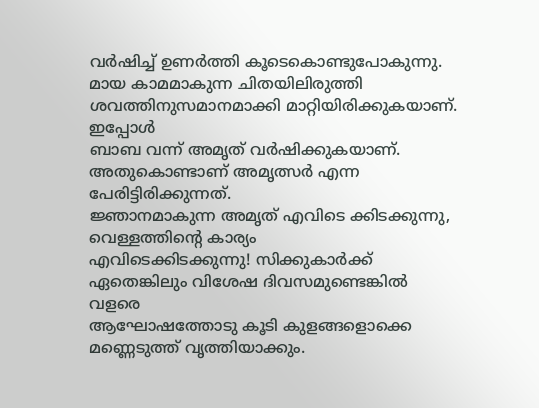വർഷിച്ച് ഉണർത്തി കൂടെകൊണ്ടുപോകുന്നു.
മായ കാമമാകുന്ന ചിതയിലിരുത്തി ശവത്തിനുസമാനമാക്കി മാറ്റിയിരിക്കുകയാണ്. ഇപ്പോൾ
ബാബ വന്ന് അമൃത് വർഷിക്കുകയാണ്. അതുകൊണ്ടാണ് അമൃത്സർ എന്ന പേരിട്ടിരിക്കുന്നത്.
ജ്ഞാനമാകുന്ന അമൃത് എവിടെ ക്കിടക്കുന്നു, വെള്ളത്തിന്റെ കാര്യം
എവിടെക്കിടക്കുന്നു! സിക്കുകാർക്ക് ഏതെങ്കിലും വിശേഷ ദിവസമുണ്ടെങ്കിൽ വളരെ
ആഘോഷത്തോടു കൂടി കുളങ്ങളൊക്കെ മണ്ണെടുത്ത് വൃത്തിയാക്കും.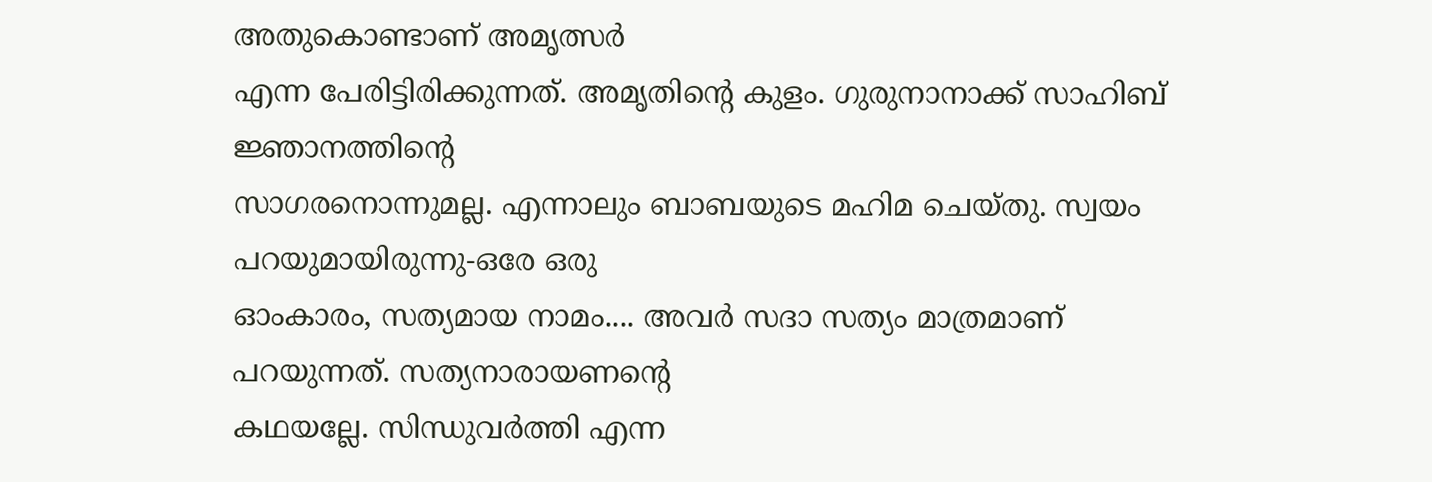അതുകൊണ്ടാണ് അമൃത്സർ
എന്ന പേരിട്ടിരിക്കുന്നത്. അമൃതിന്റെ കുളം. ഗുരുനാനാക്ക് സാഹിബ് ജ്ഞാനത്തിന്റെ
സാഗരനൊന്നുമല്ല. എന്നാലും ബാബയുടെ മഹിമ ചെയ്തു. സ്വയം പറയുമായിരുന്നു-ഒരേ ഒരു
ഓംകാരം, സത്യമായ നാമം.... അവർ സദാ സത്യം മാത്രമാണ് പറയുന്നത്. സത്യനാരായണന്റെ
കഥയല്ലേ. സിന്ധുവർത്തി എന്ന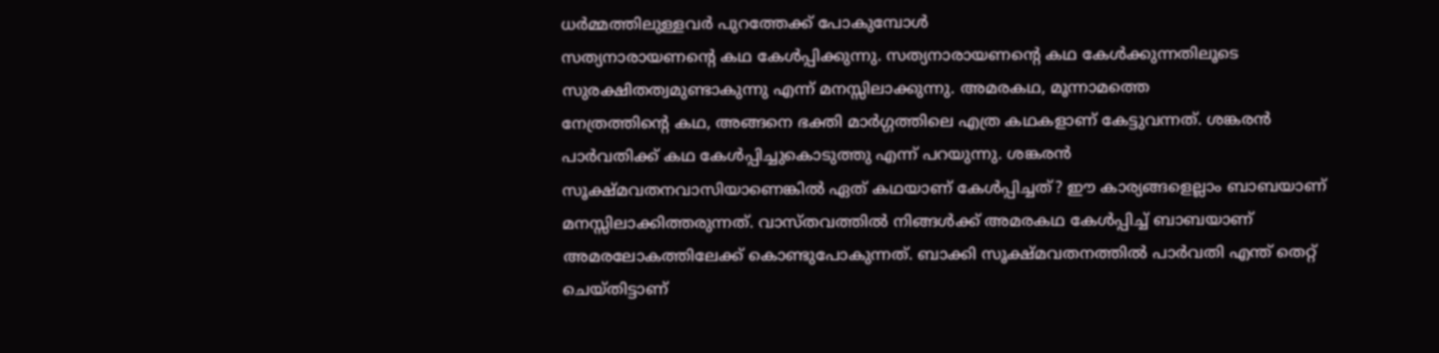ധർമ്മത്തിലുള്ളവർ പുറത്തേക്ക് പോകുമ്പോൾ
സത്യനാരായണന്റെ കഥ കേൾപ്പിക്കുന്നു. സത്യനാരായണന്റെ കഥ കേൾക്കുന്നതിലൂടെ
സുരക്ഷിതത്വമുണ്ടാകുന്നു എന്ന് മനസ്സിലാക്കുന്നു. അമരകഥ, മൂന്നാമത്തെ
നേത്രത്തിന്റെ കഥ, അങ്ങനെ ഭക്തി മാർഗ്ഗത്തിലെ എത്ര കഥകളാണ് കേട്ടുവന്നത്. ശങ്കരൻ
പാർവതിക്ക് കഥ കേൾപ്പിച്ചുകൊടുത്തു എന്ന് പറയുന്നു. ശങ്കരൻ
സൂക്ഷ്മവതനവാസിയാണെങ്കിൽ ഏത് കഥയാണ് കേൾപ്പിച്ചത്? ഈ കാര്യങ്ങളെല്ലാം ബാബയാണ്
മനസ്സിലാക്കിത്തരുന്നത്. വാസ്തവത്തിൽ നിങ്ങൾക്ക് അമരകഥ കേൾപ്പിച്ച് ബാബയാണ്
അമരലോകത്തിലേക്ക് കൊണ്ടുപോകുന്നത്. ബാക്കി സൂക്ഷ്മവതനത്തിൽ പാർവതി എന്ത് തെറ്റ്
ചെയ്തിട്ടാണ്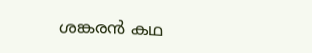ശങ്കരൻ കഥ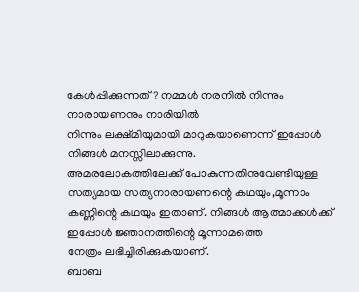കേൾപ്പിക്കുന്നത്? നമ്മൾ നരനിൽ നിന്നും നാരായണനും നാരിയിൽ
നിന്നും ലക്ഷ്മിയുമായി മാറുകയാണെന്ന് ഇപ്പോൾ നിങ്ങൾ മനസ്സിലാക്കുന്നു.
അമരലോകത്തിലേക്ക് പോകുന്നതിനുവേണ്ടിയുള്ള സത്യമായ സത്യനാരായണന്റെ കഥയും,മൂന്നാം
കണ്ണിന്റെ കഥയും ഇതാണ്. നിങ്ങൾ ആത്മാക്കൾക്ക് ഇപ്പോൾ ജ്ഞാനത്തിന്റെ മൂന്നാമത്തെ
നേത്രം ലഭിച്ചിരിക്കുകയാണ്.
ബാബ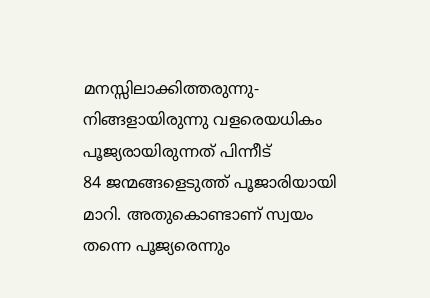മനസ്സിലാക്കിത്തരുന്നു-നിങ്ങളായിരുന്നു വളരെയധികം പൂജ്യരായിരുന്നത് പിന്നീട്
84 ജന്മങ്ങളെടുത്ത് പൂജാരിയായി മാറി. അതുകൊണ്ടാണ് സ്വയം തന്നെ പൂജ്യരെന്നും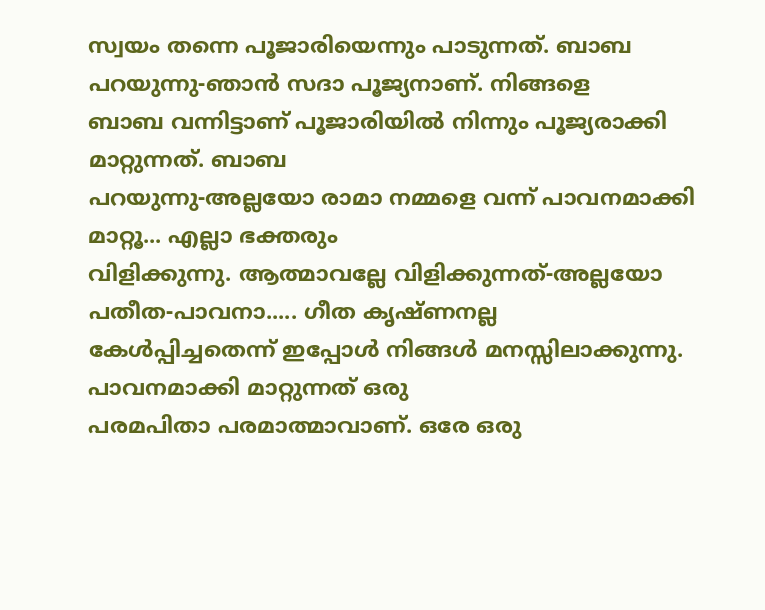സ്വയം തന്നെ പൂജാരിയെന്നും പാടുന്നത്. ബാബ പറയുന്നു-ഞാൻ സദാ പൂജ്യനാണ്. നിങ്ങളെ
ബാബ വന്നിട്ടാണ് പൂജാരിയിൽ നിന്നും പൂജ്യരാക്കി മാറ്റുന്നത്. ബാബ
പറയുന്നു-അല്ലയോ രാമാ നമ്മളെ വന്ന് പാവനമാക്കി മാറ്റൂ... എല്ലാ ഭക്തരും
വിളിക്കുന്നു. ആത്മാവല്ലേ വിളിക്കുന്നത്-അല്ലയോ പതീത-പാവനാ..... ഗീത കൃഷ്ണനല്ല
കേൾപ്പിച്ചതെന്ന് ഇപ്പോൾ നിങ്ങൾ മനസ്സിലാക്കുന്നു. പാവനമാക്കി മാറ്റുന്നത് ഒരു
പരമപിതാ പരമാത്മാവാണ്. ഒരേ ഒരു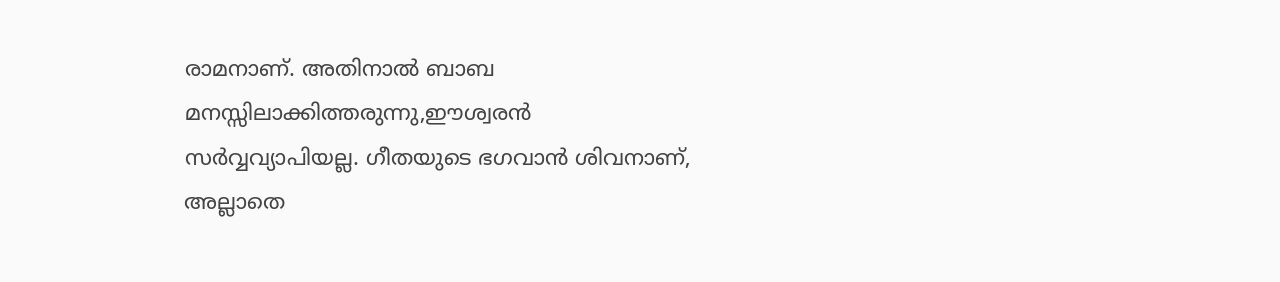രാമനാണ്. അതിനാൽ ബാബ
മനസ്സിലാക്കിത്തരുന്നു,ഈശ്വരൻ സർവ്വവ്യാപിയല്ല. ഗീതയുടെ ഭഗവാൻ ശിവനാണ്, അല്ലാതെ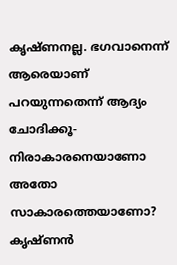കൃഷ്ണനല്ല. ഭഗവാനെന്ന് ആരെയാണ് പറയുന്നതെന്ന് ആദ്യം ചോദിക്കൂ-നിരാകാരനെയാണോ അതോ
സാകാരത്തെയാണോ? കൃഷ്ണൻ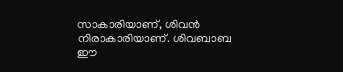സാകാരിയാണ്, ശിവൻ നിരാകാരിയാണ്. ശിവബാബ ഈ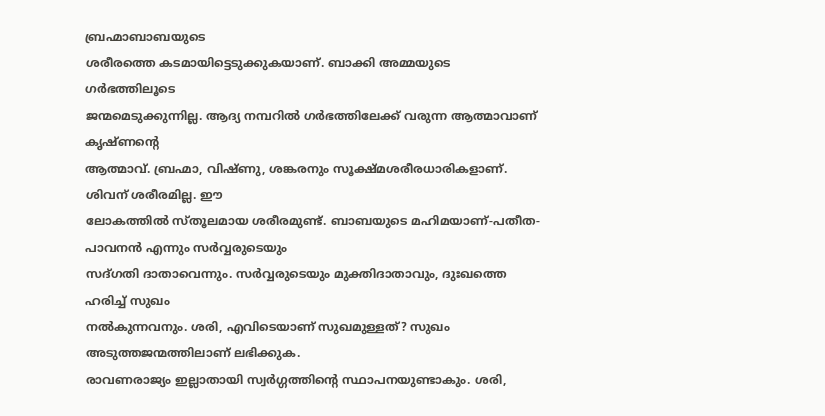ബ്രഹ്മാബാബയുടെ
ശരീരത്തെ കടമായിട്ടെടുക്കുകയാണ്. ബാക്കി അമ്മയുടെ ഗർഭത്തിലൂടെ
ജന്മമെടുക്കുന്നില്ല. ആദ്യ നമ്പറിൽ ഗർഭത്തിലേക്ക് വരുന്ന ആത്മാവാണ് കൃഷ്ണന്റെ
ആത്മാവ്. ബ്രഹ്മാ, വിഷ്ണു, ശങ്കരനും സൂക്ഷ്മശരീരധാരികളാണ്. ശിവന് ശരീരമില്ല. ഈ
ലോകത്തിൽ സ്തൂലമായ ശരീരമുണ്ട്. ബാബയുടെ മഹിമയാണ്-പതീത-പാവനൻ എന്നും സർവ്വരുടെയും
സദ്ഗതി ദാതാവെന്നും. സർവ്വരുടെയും മുക്തിദാതാവും, ദുഃഖത്തെ ഹരിച്ച് സുഖം
നൽകുന്നവനും. ശരി, എവിടെയാണ് സുഖമുള്ളത്? സുഖം അടുത്തജന്മത്തിലാണ് ലഭിക്കുക.
രാവണരാജ്യം ഇല്ലാതായി സ്വർഗ്ഗത്തിന്റെ സ്ഥാപനയുണ്ടാകും. ശരി,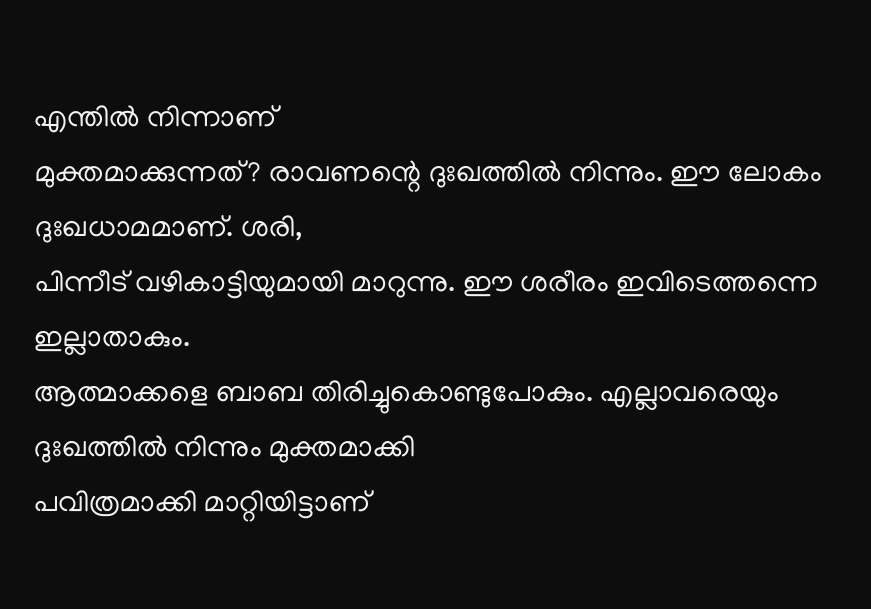എന്തിൽ നിന്നാണ്
മുക്തമാക്കുന്നത്? രാവണന്റെ ദുഃഖത്തിൽ നിന്നും. ഈ ലോകം ദുഃഖധാമമാണ്. ശരി,
പിന്നീട് വഴികാട്ടിയുമായി മാറുന്നു. ഈ ശരീരം ഇവിടെത്തന്നെ ഇല്ലാതാകും.
ആത്മാക്കളെ ബാബ തിരിച്ചുകൊണ്ടുപോകും. എല്ലാവരെയും ദുഃഖത്തിൽ നിന്നും മുക്തമാക്കി
പവിത്രമാക്കി മാറ്റിയിട്ടാണ്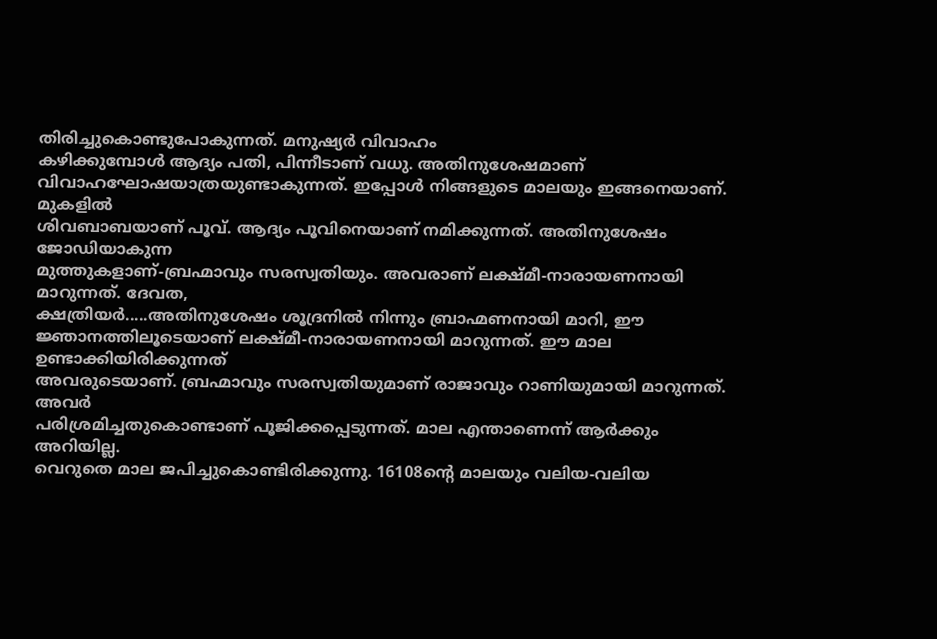തിരിച്ചുകൊണ്ടുപോകുന്നത്. മനുഷ്യർ വിവാഹം
കഴിക്കുമ്പോൾ ആദ്യം പതി, പിന്നീടാണ് വധു. അതിനുശേഷമാണ്
വിവാഹഘോഷയാത്രയുണ്ടാകുന്നത്. ഇപ്പോൾ നിങ്ങളുടെ മാലയും ഇങ്ങനെയാണ്. മുകളിൽ
ശിവബാബയാണ് പൂവ്. ആദ്യം പൂവിനെയാണ് നമിക്കുന്നത്. അതിനുശേഷം ജോഡിയാകുന്ന
മുത്തുകളാണ്-ബ്രഹ്മാവും സരസ്വതിയും. അവരാണ് ലക്ഷ്മീ-നാരായണനായി മാറുന്നത്. ദേവത,
ക്ഷത്രിയർ.....അതിനുശേഷം ശൂദ്രനിൽ നിന്നും ബ്രാഹ്മണനായി മാറി, ഈ
ജ്ഞാനത്തിലൂടെയാണ് ലക്ഷ്മീ-നാരായണനായി മാറുന്നത്. ഈ മാല ഉണ്ടാക്കിയിരിക്കുന്നത്
അവരുടെയാണ്. ബ്രഹ്മാവും സരസ്വതിയുമാണ് രാജാവും റാണിയുമായി മാറുന്നത്. അവർ
പരിശ്രമിച്ചതുകൊണ്ടാണ് പൂജിക്കപ്പെടുന്നത്. മാല എന്താണെന്ന് ആർക്കും അറിയില്ല.
വെറുതെ മാല ജപിച്ചുകൊണ്ടിരിക്കുന്നു. 16108ന്റെ മാലയും വലിയ-വലിയ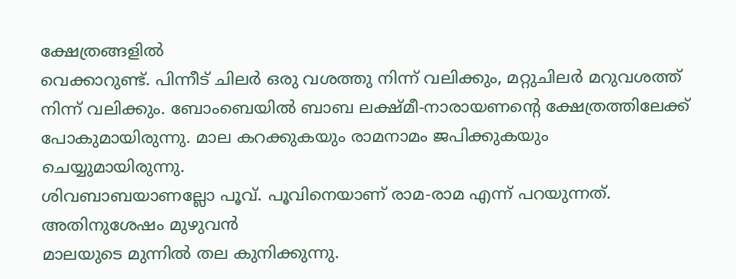ക്ഷേത്രങ്ങളിൽ
വെക്കാറുണ്ട്. പിന്നീട് ചിലർ ഒരു വശത്തു നിന്ന് വലിക്കും, മറ്റുചിലർ മറുവശത്ത്
നിന്ന് വലിക്കും. ബോംബെയിൽ ബാബ ലക്ഷ്മീ-നാരായണന്റെ ക്ഷേത്രത്തിലേക്ക്
പോകുമായിരുന്നു. മാല കറക്കുകയും രാമനാമം ജപിക്കുകയും ചെയ്യുമായിരുന്നു.
ശിവബാബയാണല്ലോ പൂവ്. പൂവിനെയാണ് രാമ-രാമ എന്ന് പറയുന്നത്. അതിനുശേഷം മുഴുവൻ
മാലയുടെ മുന്നിൽ തല കുനിക്കുന്നു.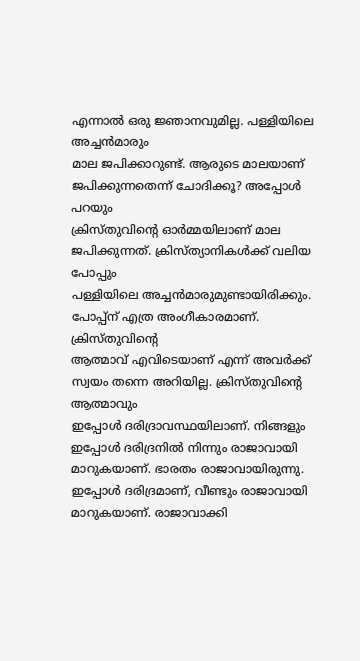എന്നാൽ ഒരു ജ്ഞാനവുമില്ല. പള്ളിയിലെ അച്ചൻമാരും
മാല ജപിക്കാറുണ്ട്. ആരുടെ മാലയാണ് ജപിക്കുന്നതെന്ന് ചോദിക്കൂ? അപ്പോൾ പറയും
ക്രിസ്തുവിന്റെ ഓർമ്മയിലാണ് മാല ജപിക്കുന്നത്. ക്രിസ്ത്യാനികൾക്ക് വലിയ പോപ്പും
പള്ളിയിലെ അച്ചൻമാരുമുണ്ടായിരിക്കും. പോപ്പ്ന് എത്ര അംഗീകാരമാണ്. ക്രിസ്തുവിന്റെ
ആത്മാവ് എവിടെയാണ് എന്ന് അവർക്ക് സ്വയം തന്നെ അറിയില്ല. ക്രിസ്തുവിന്റെ ആത്മാവും
ഇപ്പോൾ ദരിദ്രാവസ്ഥയിലാണ്. നിങ്ങളും ഇപ്പോൾ ദരിദ്രനിൽ നിന്നും രാജാവായി
മാറുകയാണ്. ഭാരതം രാജാവായിരുന്നു. ഇപ്പോൾ ദരിദ്രമാണ്, വീണ്ടും രാജാവായി
മാറുകയാണ്. രാജാവാക്കി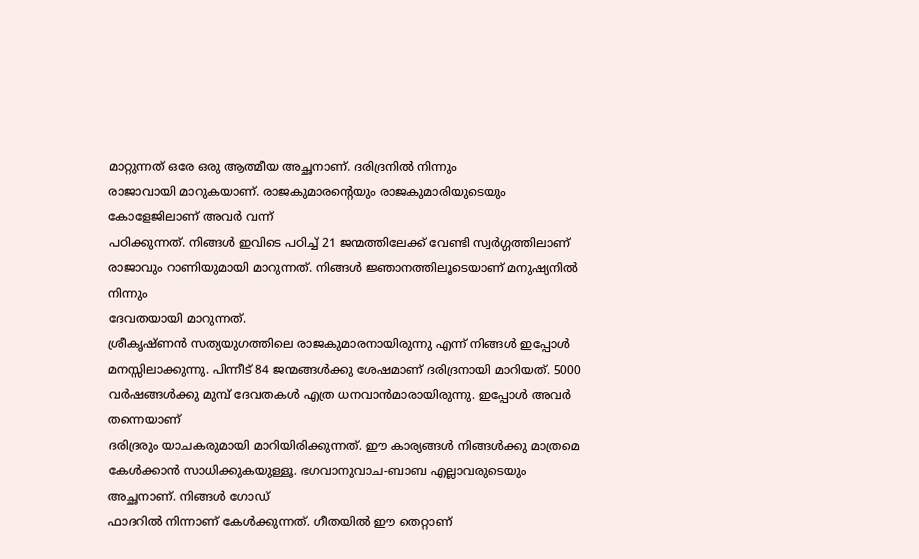മാറ്റുന്നത് ഒരേ ഒരു ആത്മീയ അച്ഛനാണ്. ദരിദ്രനിൽ നിന്നും
രാജാവായി മാറുകയാണ്. രാജകുമാരന്റെയും രാജകുമാരിയുടെയും കോളേജിലാണ് അവർ വന്ന്
പഠിക്കുന്നത്. നിങ്ങൾ ഇവിടെ പഠിച്ച് 21 ജന്മത്തിലേക്ക് വേണ്ടി സ്വർഗ്ഗത്തിലാണ്
രാജാവും റാണിയുമായി മാറുന്നത്. നിങ്ങൾ ജ്ഞാനത്തിലൂടെയാണ് മനുഷ്യനിൽ നിന്നും
ദേവതയായി മാറുന്നത്.
ശ്രീകൃഷ്ണൻ സത്യയുഗത്തിലെ രാജകുമാരനായിരുന്നു എന്ന് നിങ്ങൾ ഇപ്പോൾ
മനസ്സിലാക്കുന്നു. പിന്നീട് 84 ജന്മങ്ങൾക്കു ശേഷമാണ് ദരിദ്രനായി മാറിയത്. 5000
വർഷങ്ങൾക്കു മുമ്പ് ദേവതകൾ എത്ര ധനവാൻമാരായിരുന്നു. ഇപ്പോൾ അവർ തന്നെയാണ്
ദരിദ്രരും യാചകരുമായി മാറിയിരിക്കുന്നത്. ഈ കാര്യങ്ങൾ നിങ്ങൾക്കു മാത്രമെ
കേൾക്കാൻ സാധിക്കുകയുള്ളൂ. ഭഗവാനുവാച-ബാബ എല്ലാവരുടെയും അച്ഛനാണ്. നിങ്ങൾ ഗോഡ്
ഫാദറിൽ നിന്നാണ് കേൾക്കുന്നത്. ഗീതയിൽ ഈ തെറ്റാണ്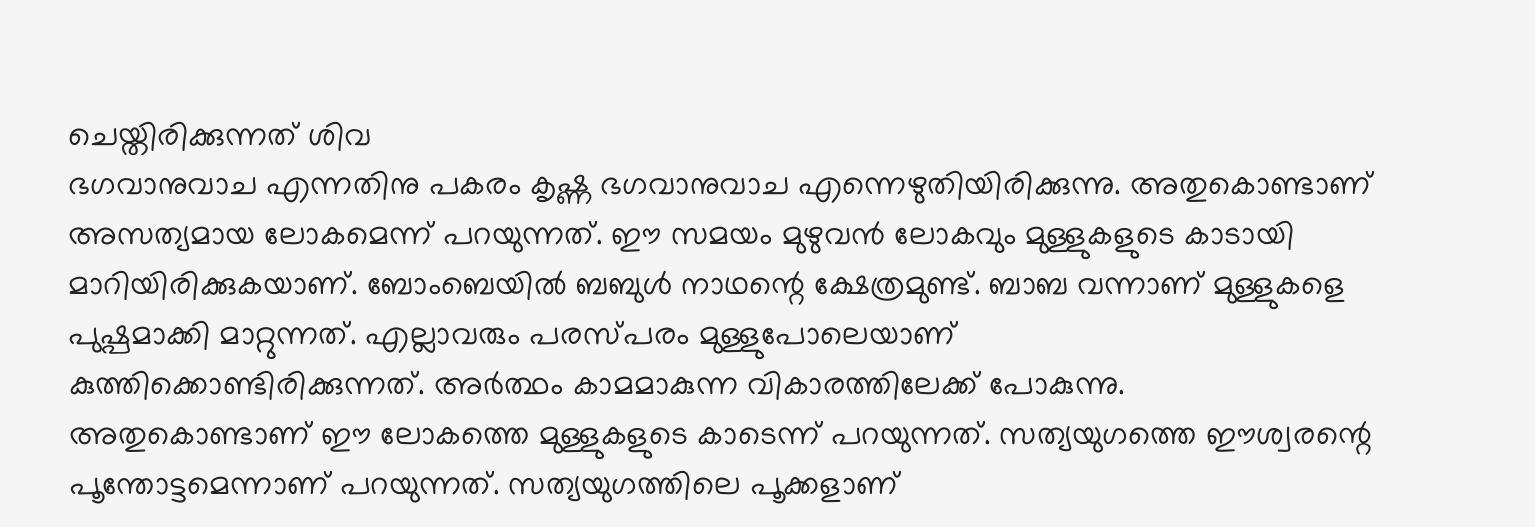ചെയ്തിരിക്കുന്നത് ശിവ
ഭഗവാനുവാച എന്നതിനു പകരം കൃഷ്ണ ഭഗവാനുവാച എന്നെഴുതിയിരിക്കുന്നു. അതുകൊണ്ടാണ്
അസത്യമായ ലോകമെന്ന് പറയുന്നത്. ഈ സമയം മുഴുവൻ ലോകവും മുള്ളുകളുടെ കാടായി
മാറിയിരിക്കുകയാണ്. ബോംബെയിൽ ബബുൾ നാഥന്റെ ക്ഷേത്രമുണ്ട്. ബാബ വന്നാണ് മുള്ളുകളെ
പുഷ്പമാക്കി മാറ്റുന്നത്. എല്ലാവരും പരസ്പരം മുള്ളുപോലെയാണ്
കുത്തിക്കൊണ്ടിരിക്കുന്നത്. അർത്ഥം കാമമാകുന്ന വികാരത്തിലേക്ക് പോകുന്നു.
അതുകൊണ്ടാണ് ഈ ലോകത്തെ മുള്ളുകളുടെ കാടെന്ന് പറയുന്നത്. സത്യയുഗത്തെ ഈശ്വരന്റെ
പൂന്തോട്ടമെന്നാണ് പറയുന്നത്. സത്യയുഗത്തിലെ പൂക്കളാണ്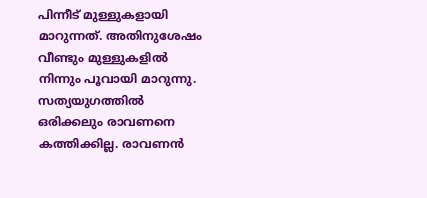പിന്നീട് മുള്ളുകളായി
മാറുന്നത്. അതിനുശേഷം വീണ്ടും മുള്ളുകളിൽ നിന്നും പൂവായി മാറുന്നു. സത്യയുഗത്തിൽ
ഒരിക്കലും രാവണനെ കത്തിക്കില്ല. രാവണൻ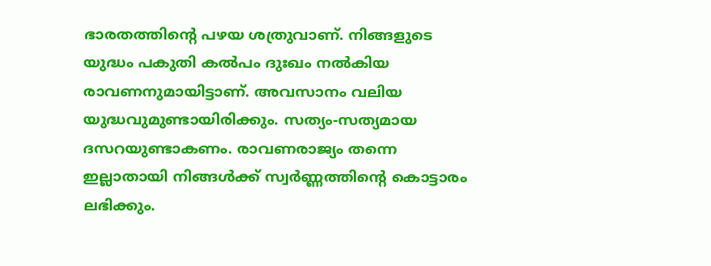ഭാരതത്തിന്റെ പഴയ ശത്രുവാണ്. നിങ്ങളുടെ
യുദ്ധം പകുതി കൽപം ദുഃഖം നൽകിയ രാവണനുമായിട്ടാണ്. അവസാനം വലിയ
യുദ്ധവുമുണ്ടായിരിക്കും. സത്യം-സത്യമായ ദസറയുണ്ടാകണം. രാവണരാജ്യം തന്നെ
ഇല്ലാതായി നിങ്ങൾക്ക് സ്വർണ്ണത്തിന്റെ കൊട്ടാരം ലഭിക്കും.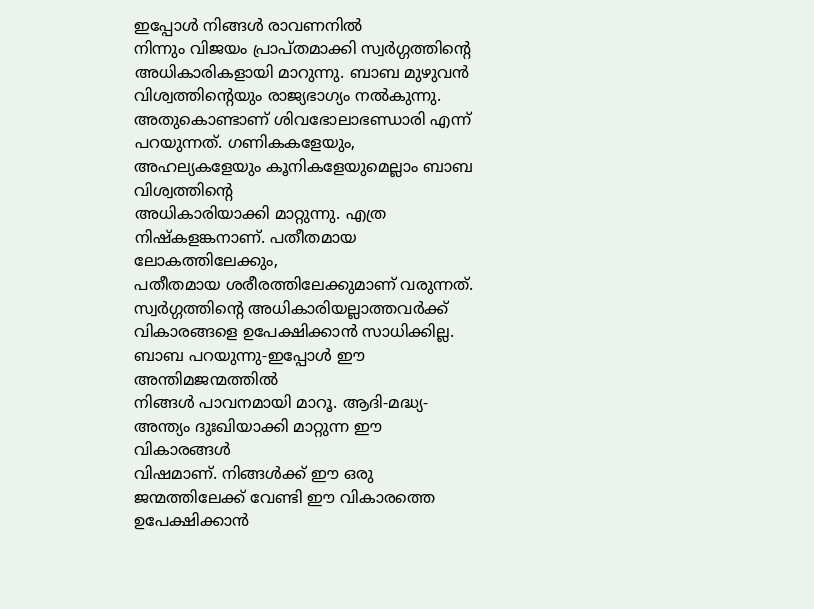ഇപ്പോൾ നിങ്ങൾ രാവണനിൽ
നിന്നും വിജയം പ്രാപ്തമാക്കി സ്വർഗ്ഗത്തിന്റെ അധികാരികളായി മാറുന്നു. ബാബ മുഴുവൻ
വിശ്വത്തിന്റെയും രാജ്യഭാഗ്യം നൽകുന്നു. അതുകൊണ്ടാണ് ശിവഭോലാഭണ്ഡാരി എന്ന്
പറയുന്നത്. ഗണികകളേയും, അഹല്യകളേയും കൂനികളേയുമെല്ലാം ബാബ വിശ്വത്തിന്റെ
അധികാരിയാക്കി മാറ്റുന്നു. എത്ര നിഷ്കളങ്കനാണ്. പതീതമായ ലോകത്തിലേക്കും,
പതീതമായ ശരീരത്തിലേക്കുമാണ് വരുന്നത്. സ്വർഗ്ഗത്തിന്റെ അധികാരിയല്ലാത്തവർക്ക്
വികാരങ്ങളെ ഉപേക്ഷിക്കാൻ സാധിക്കില്ല. ബാബ പറയുന്നു-ഇപ്പോൾ ഈ അന്തിമജന്മത്തിൽ
നിങ്ങൾ പാവനമായി മാറൂ. ആദി-മദ്ധ്യ-അന്ത്യം ദുഃഖിയാക്കി മാറ്റുന്ന ഈ വികാരങ്ങൾ
വിഷമാണ്. നിങ്ങൾക്ക് ഈ ഒരു ജന്മത്തിലേക്ക് വേണ്ടി ഈ വികാരത്തെ ഉപേക്ഷിക്കാൻ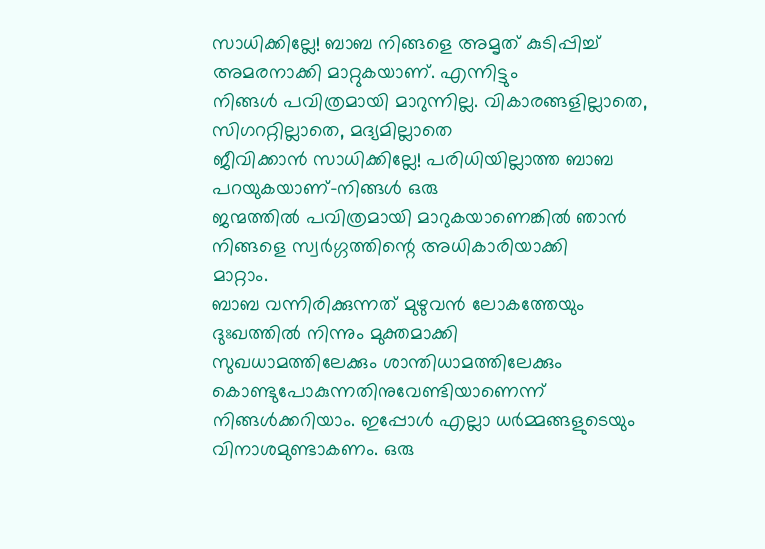സാധിക്കില്ലേ! ബാബ നിങ്ങളെ അമൃത് കുടിപ്പിച്ച് അമരനാക്കി മാറ്റുകയാണ്. എന്നിട്ടും
നിങ്ങൾ പവിത്രമായി മാറുന്നില്ല. വികാരങ്ങളില്ലാതെ, സിഗററ്റില്ലാതെ, മദ്യമില്ലാതെ
ജീവിക്കാൻ സാധിക്കില്ലേ! പരിധിയില്ലാത്ത ബാബ പറയുകയാണ്-നിങ്ങൾ ഒരു
ജന്മത്തിൽ പവിത്രമായി മാറുകയാണെങ്കിൽ ഞാൻ നിങ്ങളെ സ്വർഗ്ഗത്തിന്റെ അധികാരിയാക്കി
മാറ്റാം.
ബാബ വന്നിരിക്കുന്നത് മുഴുവൻ ലോകത്തേയും ദുഃഖത്തിൽ നിന്നും മുക്തമാക്കി
സുഖധാമത്തിലേക്കും ശാന്തിധാമത്തിലേക്കും കൊണ്ടുപോകുന്നതിനുവേണ്ടിയാണെന്ന്
നിങ്ങൾക്കറിയാം. ഇപ്പോൾ എല്ലാ ധർമ്മങ്ങളുടെയും വിനാശമുണ്ടാകണം. ഒരു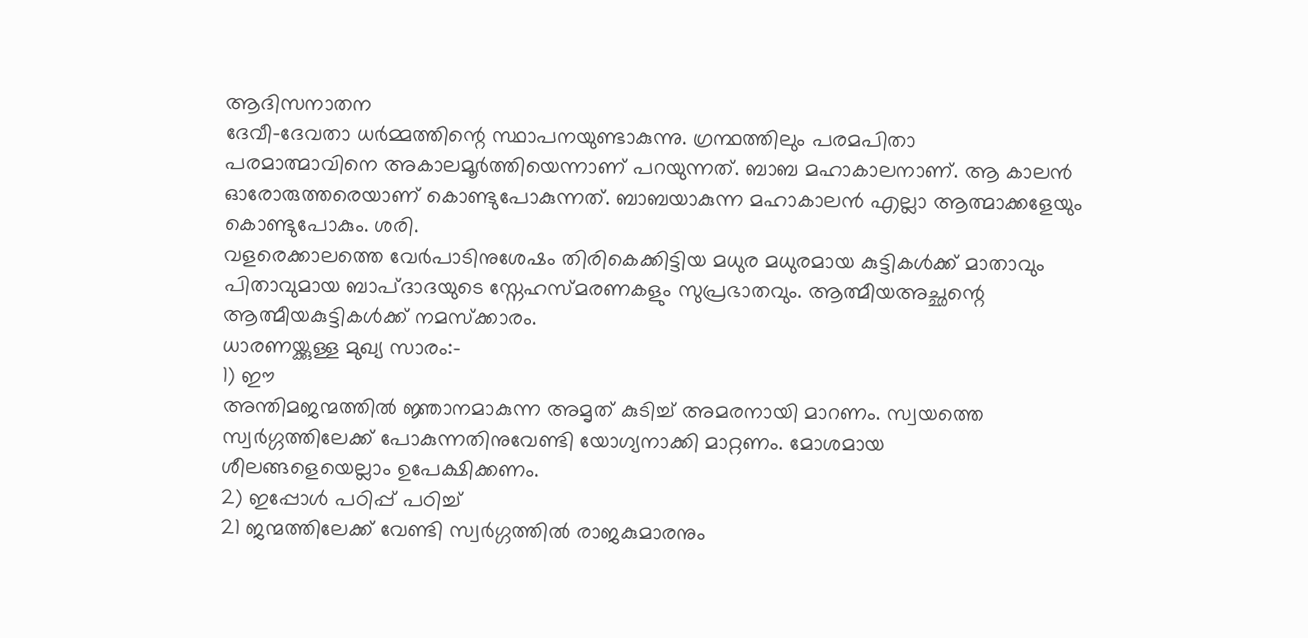ആദിസനാതന
ദേവീ-ദേവതാ ധർമ്മത്തിന്റെ സ്ഥാപനയുണ്ടാകുന്നു. ഗ്രന്ഥത്തിലും പരമപിതാ
പരമാത്മാവിനെ അകാലമൂർത്തിയെന്നാണ് പറയുന്നത്. ബാബ മഹാകാലനാണ്. ആ കാലൻ
ഓരോരുത്തരെയാണ് കൊണ്ടുപോകുന്നത്. ബാബയാകുന്ന മഹാകാലൻ എല്ലാ ആത്മാക്കളേയും
കൊണ്ടുപോകും. ശരി.
വളരെക്കാലത്തെ വേർപാടിനുശേഷം തിരികെക്കിട്ടിയ മധുര മധുരമായ കുട്ടികൾക്ക് മാതാവും
പിതാവുമായ ബാപ്ദാദയുടെ സ്നേഹസ്മരണകളും സുപ്രഭാതവും. ആത്മീയഅച്ഛന്റെ
ആത്മീയകുട്ടികൾക്ക് നമസ്ക്കാരം.
ധാരണയ്ക്കുള്ള മുഖ്യ സാരം:-
1) ഈ
അന്തിമജന്മത്തിൽ ജ്ഞാനമാകുന്ന അമൃത് കുടിച്ച് അമരനായി മാറണം. സ്വയത്തെ
സ്വർഗ്ഗത്തിലേക്ക് പോകുന്നതിനുവേണ്ടി യോഗ്യനാക്കി മാറ്റണം. മോശമായ
ശീലങ്ങളെയെല്ലാം ഉപേക്ഷിക്കണം.
2) ഇപ്പോൾ പഠിപ്പ് പഠിച്ച്
21 ജന്മത്തിലേക്ക് വേണ്ടി സ്വർഗ്ഗത്തിൽ രാജകുമാരനും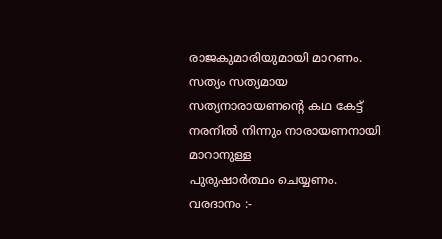രാജകുമാരിയുമായി മാറണം.
സത്യം സത്യമായ സത്യനാരായണന്റെ കഥ കേട്ട് നരനിൽ നിന്നും നാരായണനായി മാറാനുള്ള
പുരുഷാർത്ഥം ചെയ്യണം.
വരദാനം :-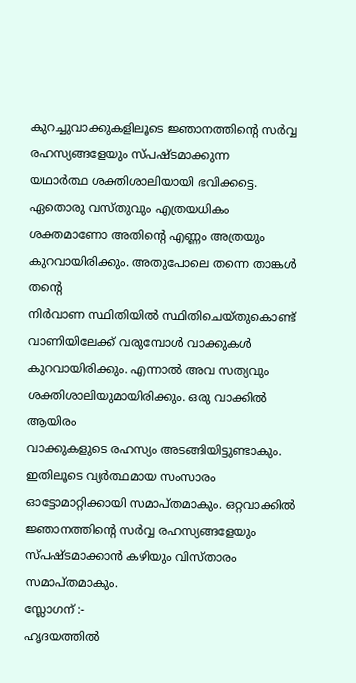കുറച്ചുവാക്കുകളിലൂടെ ജ്ഞാനത്തിന്റെ സർവ്വ രഹസ്യങ്ങളേയും സ്പഷ്ടമാക്കുന്ന
യഥാർത്ഥ ശക്തിശാലിയായി ഭവിക്കട്ടെ.
ഏതൊരു വസ്തുവും എത്രയധികം
ശക്തമാണോ അതിന്റെ എണ്ണം അത്രയും കുറവായിരിക്കും. അതുപോലെ തന്നെ താങ്കൾ തന്റെ
നിർവാണ സ്ഥിതിയിൽ സ്ഥിതിചെയ്തുകൊണ്ട് വാണിയിലേക്ക് വരുമ്പോൾ വാക്കുകൾ
കുറവായിരിക്കും. എന്നാൽ അവ സത്യവും ശക്തിശാലിയുമായിരിക്കും. ഒരു വാക്കിൽ ആയിരം
വാക്കുകളുടെ രഹസ്യം അടങ്ങിയിട്ടുണ്ടാകും. ഇതിലൂടെ വ്യർത്ഥമായ സംസാരം
ഓട്ടോമാറ്റിക്കായി സമാപ്തമാകും. ഒറ്റവാക്കിൽ ജ്ഞാനത്തിന്റെ സർവ്വ രഹസ്യങ്ങളേയും
സ്പഷ്ടമാക്കാൻ കഴിയും വിസ്താരം സമാപ്തമാകും.
സ്ലോഗന് :-
ഹൃദയത്തിൽ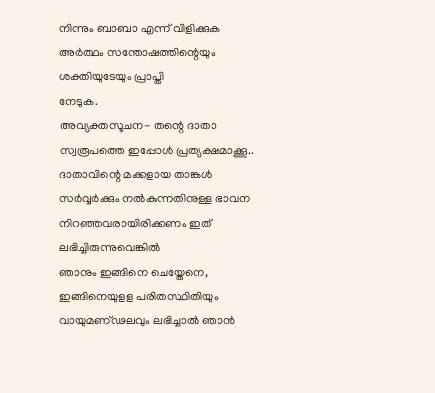നിന്നും ബാബാ എന്ന് വിളിക്കുക അർത്ഥം സന്തോഷത്തിന്റെയും ശക്തിയുടേയും പ്രാപ്തി
നേടുക.
അവ്യക്തസൂചന- തന്റെ ദാതാ
സ്വരൂപത്തെ ഇപ്പോൾ പ്രത്യക്ഷമാക്കൂ..
ദാതാവിന്റെ മക്കളായ താങ്കൾ
സർവ്വർക്കും നൽകുന്നതിനുള്ള ഭാവന നിറഞ്ഞവരായിരിക്കണം ഇത് ലഭിച്ചിരുന്നുവെങ്കിൽ
ഞാനും ഇങ്ങിനെ ചെയ്തേനെ, ഇങ്ങിനെയുളള പരിതസ്ഥിതിയും വായുമണ്ഢലവും ലഭിച്ചാൽ ഞാൻ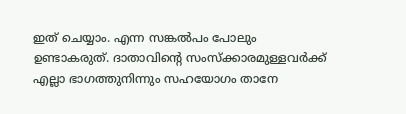ഇത് ചെയ്യാം. എന്ന സങ്കൽപം പോലും ഉണ്ടാകരുത്. ദാതാവിന്റെ സംസ്ക്കാരമുള്ളവർക്ക്
എല്ലാ ഭാഗത്തുനിന്നും സഹയോഗം താനേ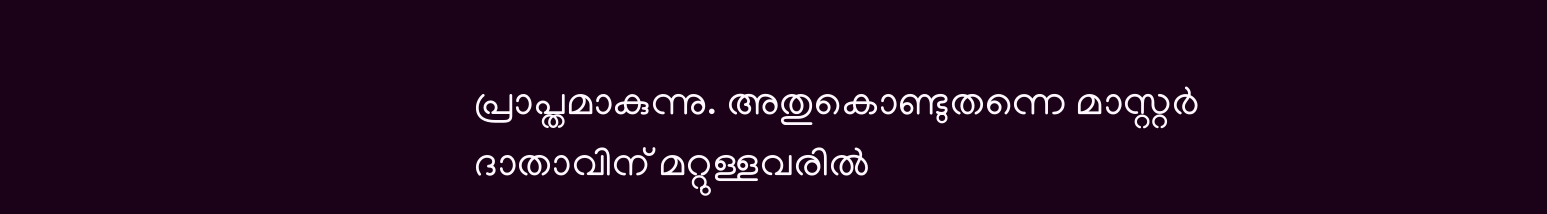പ്രാപ്തമാകുന്നു. അതുകൊണ്ടുതന്നെ മാസ്റ്റർ
ദാതാവിന് മറ്റുള്ളവരിൽ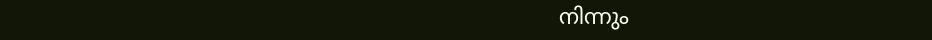നിന്നും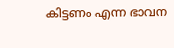കിട്ടണം എന്ന ഭാവന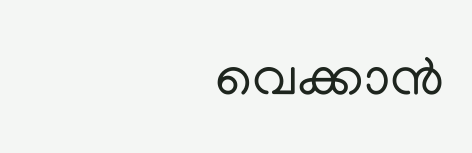വെക്കാൻ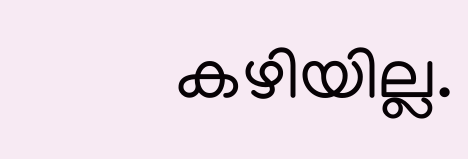കഴിയില്ല.